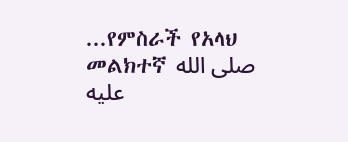...የምስራች የአላህ መልክተኛ صلى الله عليه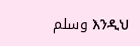وسلم እንዲህ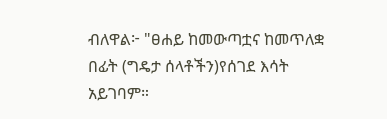ብለዋል፦ "ፀሐይ ከመውጣቷና ከመጥለቋ በፊት (ግዴታ ሰላቶችን)የሰገደ እሳት አይገባም።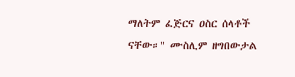ማለትም ፈጅርና ዐስር ሰላቶች ናቸው።" ሙስሊም ዘግበውታል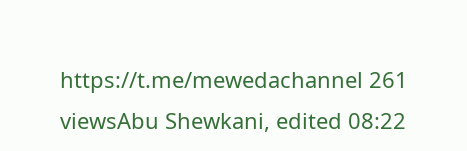https://t.me/mewedachannel 261 viewsAbu Shewkani, edited 08:22